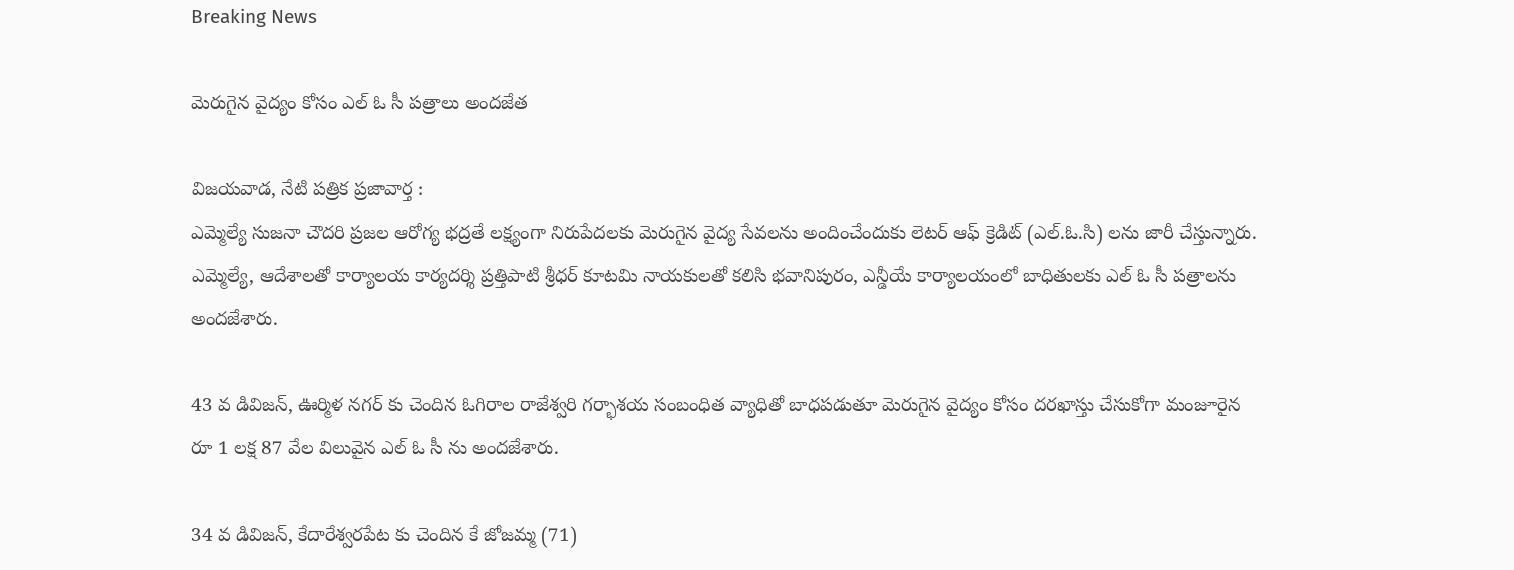Breaking News

మెరుగైన వైద్యం కోసం ఎల్ ఓ సీ పత్రాలు అందజేత

విజయవాడ, నేటి పత్రిక ప్రజావార్త :
ఎమ్మెల్యే సుజనా చౌదరి ప్రజల ఆరోగ్య భద్రతే లక్ష్యంగా నిరుపేదలకు మెరుగైన వైద్య సేవలను అందించేందుకు లెటర్ ఆఫ్ క్రెడిట్ (ఎల్.ఓ.సి) లను జారీ చేస్తున్నారు. ఎమ్మెల్యే, ఆదేశాలతో కార్యాలయ కార్యదర్శి ప్రత్తిపాటి శ్రీధర్ కూటమి నాయకులతో కలిసి భవానిపురం, ఎన్డీయే కార్యాలయంలో బాధితులకు ఎల్ ఓ సీ పత్రాలను అందజేశారు.

43 వ డివిజన్, ఊర్మిళ నగర్ కు చెందిన ఓగిరాల రాజేశ్వరి గర్భాశయ సంబంధిత వ్యాధితో బాధపడుతూ మెరుగైన వైద్యం కోసం దరఖాస్తు చేసుకోగా మంజూరైన రూ 1 లక్ష 87 వేల విలువైన ఎల్ ఓ సీ ను అందజేశారు.

34 వ డివిజన్, కేదారేశ్వరపేట కు చెందిన కే జోజమ్మ (71)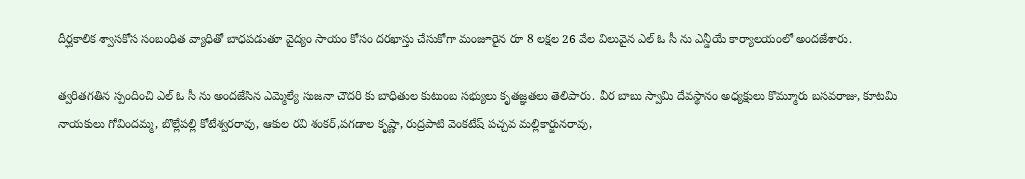దీర్ఘకాలిక శ్వాసకోస సంబంధిత వ్యాధితో బాధపడుతూ వైద్యం సాయం కోసం దరఖాస్తు చేసుకోగా మంజూరైన రూ 8 లక్షల 26 వేల విలువైన ఎల్ ఓ సీ ను ఎన్డీయే కార్యాలయంలో అందజేశారు.

త్వరితగతిన స్పందించి ఎల్ ఓ సీ ను అందజేసిన ఎమ్మెల్యే సుజనా చౌదరి కు బాధితుల కుటుంబ సభ్యులు కృతజ్ఞతలు తెలిపారు. వీర బాబు స్వామి దేవస్థానం అధ్యక్షులు కొమ్మూరు బసవరాజు, కూటమి నాయకులు గోవిందమ్మ, బొల్లేపల్లి కోటేశ్వరరావు, ఆకుల రవి శంకర్,పగడాల కృష్ణా, రుద్రపాటి వెంకటేష్ పచ్చవ మల్లికార్జునరావు,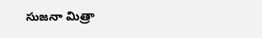సుజనా మిత్రా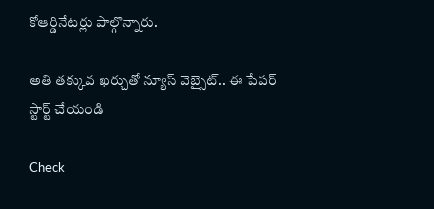కోఆర్డినేటర్లు పాల్గొన్నారు.

అతి తక్కువ ఖర్చుతో న్యూస్ వెబ్సైట్.. ఈ పేపర్ స్టార్ట్ చేయండి

Check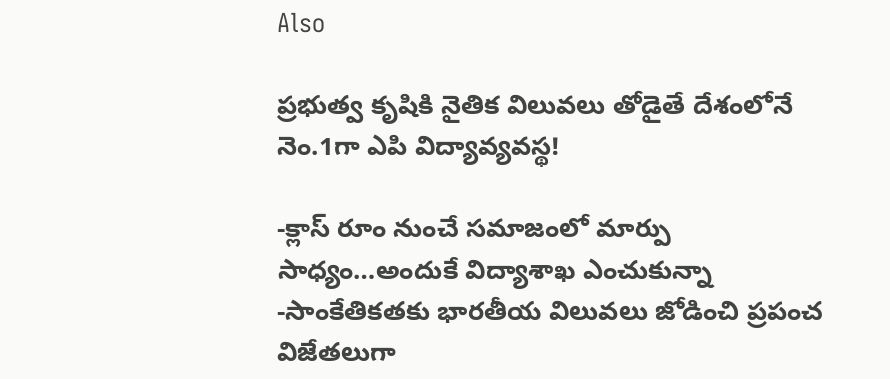Also

ప్రభుత్వ కృషికి నైతిక విలువలు తోడైతే దేశంలోనే నెం.1గా ఎపి విద్యావ్యవస్థ!

-క్లాస్ రూం నుంచే సమాజంలో మార్పు సాధ్యం…అందుకే విద్యాశాఖ ఎంచుకున్నా -సాంకేతికతకు భారతీయ విలువలు జోడించి ప్రపంచ విజేతలుగా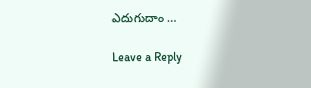ఎదుగుదాం …

Leave a Reply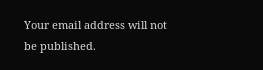Your email address will not be published.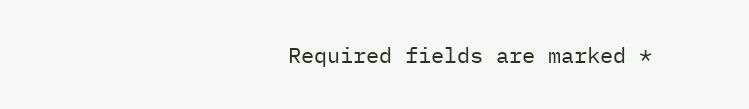Required fields are marked *